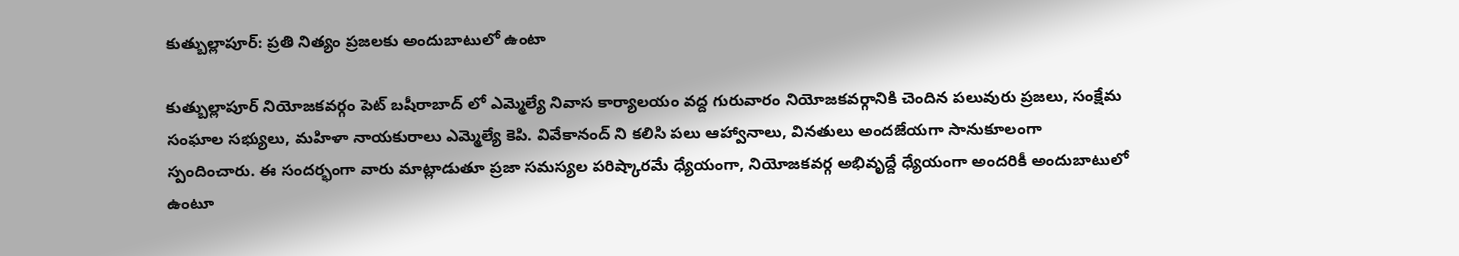కుత్బుల్లాపూర్: ప్రతి నిత్యం ప్రజలకు అందుబాటులో ఉంటా

కుత్బుల్లాపూర్ నియోజకవర్గం పెట్ బషీరాబాద్ లో ఎమ్మెల్యే నివాస కార్యాలయం వద్ద గురువారం నియోజకవర్గానికి చెందిన పలువురు ప్రజలు, సంక్షేమ సంఘాల సభ్యులు, మహిళా నాయకురాలు ఎమ్మెల్యే కెపి. వివేకానంద్ ని కలిసి పలు ఆహ్వానాలు, వినతులు అందజేయగా సానుకూలంగా స్పందించారు. ఈ సందర్భంగా వారు మాట్లాడుతూ ప్రజా సమస్యల పరిష్కారమే ధ్యేయంగా, నియోజకవర్గ అభివృద్దే ధ్యేయంగా అందరికీ అందుబాటులో ఉంటూ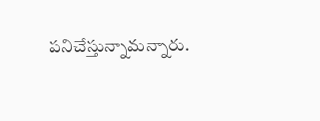పనిచేస్తున్నామన్నారు.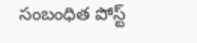సంబంధిత పోస్ట్